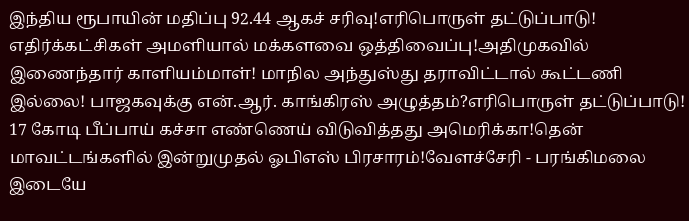இந்திய ரூபாயின் மதிப்பு 92.44 ஆகச் சரிவு!எரிபொருள் தட்டுப்பாடு! எதிர்க்கட்சிகள் அமளியால் மக்களவை ஒத்திவைப்பு!அதிமுகவில் இணைந்தார் காளியம்மாள்! மாநில அந்துஸ்து தராவிட்டால் கூட்டணி இல்லை! பாஜகவுக்கு என்.ஆர். காங்கிரஸ் அழுத்தம்?எரிபொருள் தட்டுப்பாடு! 17 கோடி பீப்பாய் கச்சா எண்ணெய் விடுவித்தது அமெரிக்கா!தென் மாவட்டங்களில் இன்றுமுதல் ஓபிஎஸ் பிரசாரம்!வேளச்சேரி - பரங்கிமலை இடையே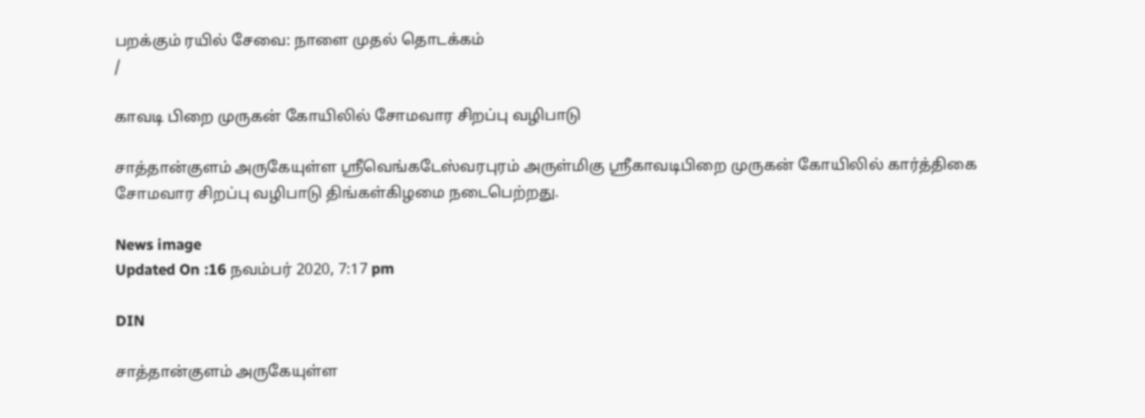பறக்கும் ரயில் சேவை: நாளை முதல் தொடக்கம்
/

காவடி பிறை முருகன் கோயிலில் சோமவார சிறப்பு வழிபாடு

சாத்தான்குளம் அருகேயுள்ள ஸ்ரீவெங்கடேஸ்வரபுரம் அருள்மிகு ஸ்ரீகாவடிபிறை முருகன் கோயிலில் கார்த்திகை சோமவார சிறப்பு வழிபாடு திங்கள்கிழமை நடைபெற்றது.

News image
Updated On :16 நவம்பர் 2020, 7:17 pm

DIN

சாத்தான்குளம் அருகேயுள்ள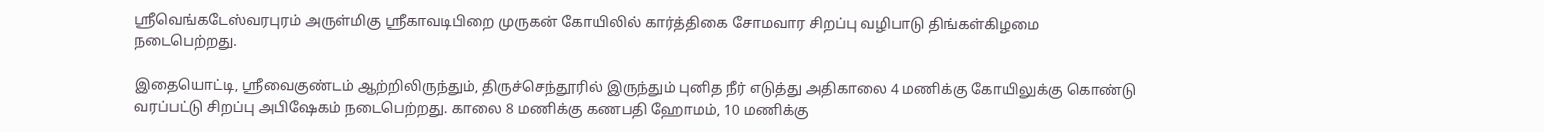ஸ்ரீவெங்கடேஸ்வரபுரம் அருள்மிகு ஸ்ரீகாவடிபிறை முருகன் கோயிலில் கார்த்திகை சோமவார சிறப்பு வழிபாடு திங்கள்கிழமை நடைபெற்றது.

இதையொட்டி, ஸ்ரீவைகுண்டம் ஆற்றிலிருந்தும், திருச்செந்தூரில் இருந்தும் புனித நீர் எடுத்து அதிகாலை 4 மணிக்கு கோயிலுக்கு கொண்டு வரப்பட்டு சிறப்பு அபிஷேகம் நடைபெற்றது. காலை 8 மணிக்கு கணபதி ஹோமம், 10 மணிக்கு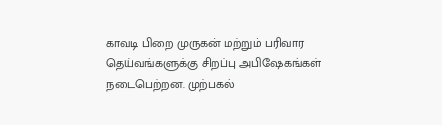காவடி பிறை முருகன் மற்றும் பரிவார தெய்வங்களுக்கு சிறப்பு அபிஷேகங்கள் நடைபெற்றன. முற்பகல்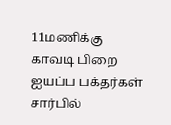11மணிக்கு காவடி பிறை ஐயப்ப பக்தர்கள் சார்பில்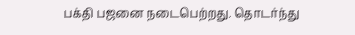பக்தி பஜனை நடைபெற்றது. தொடர்ந்து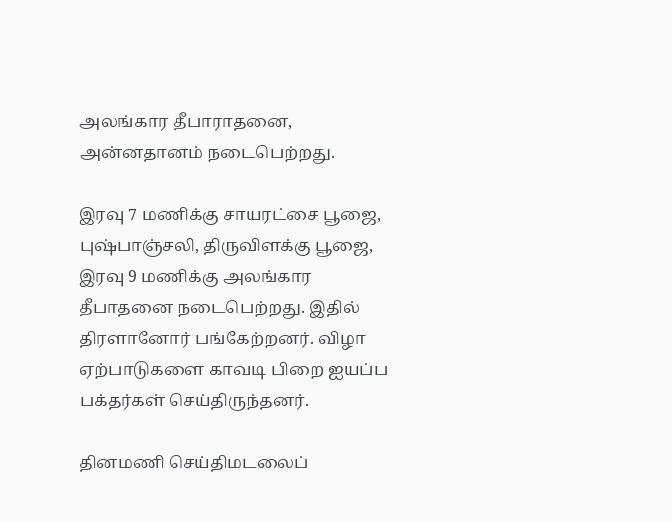அலங்கார தீபாராதனை, அன்னதானம் நடைபெற்றது.

இரவு 7 மணிக்கு சாயரட்சை பூஜை, புஷ்பாஞ்சலி, திருவிளக்கு பூஜை, இரவு 9 மணிக்கு அலங்கார தீபாதனை நடைபெற்றது. இதில் திரளானோர் பங்கேற்றனர். விழா ஏற்பாடுகளை காவடி பிறை ஐயப்ப பக்தர்கள் செய்திருந்தனர்.

தினமணி செய்திமடலைப்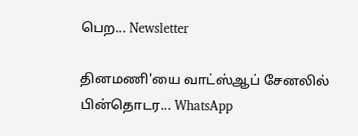பெற... Newsletter

தினமணி'யை வாட்ஸ்ஆப் சேனலில் பின்தொடர... WhatsApp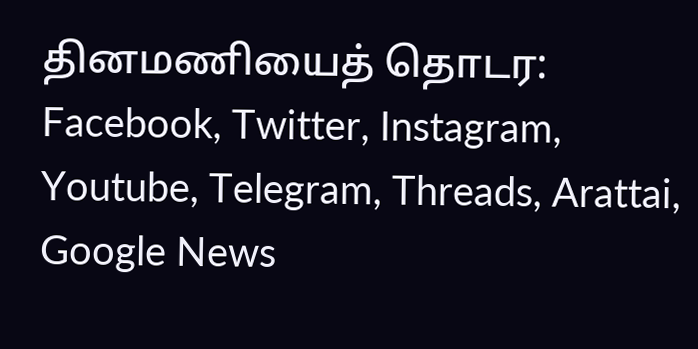தினமணியைத் தொடர: Facebook, Twitter, Instagram, Youtube, Telegram, Threads, Arattai, Google News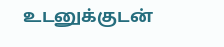உடனுக்குடன்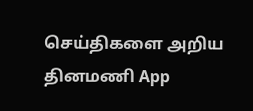செய்திகளை அறிய தினமணி App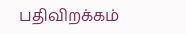பதிவிறக்கம்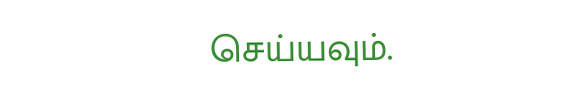செய்யவும்.